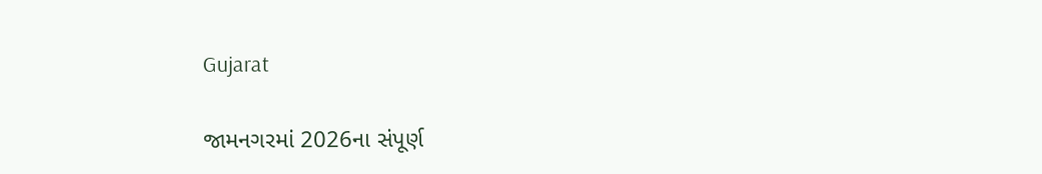Gujarat

જામનગરમાં 2026ના સંપૂર્ણ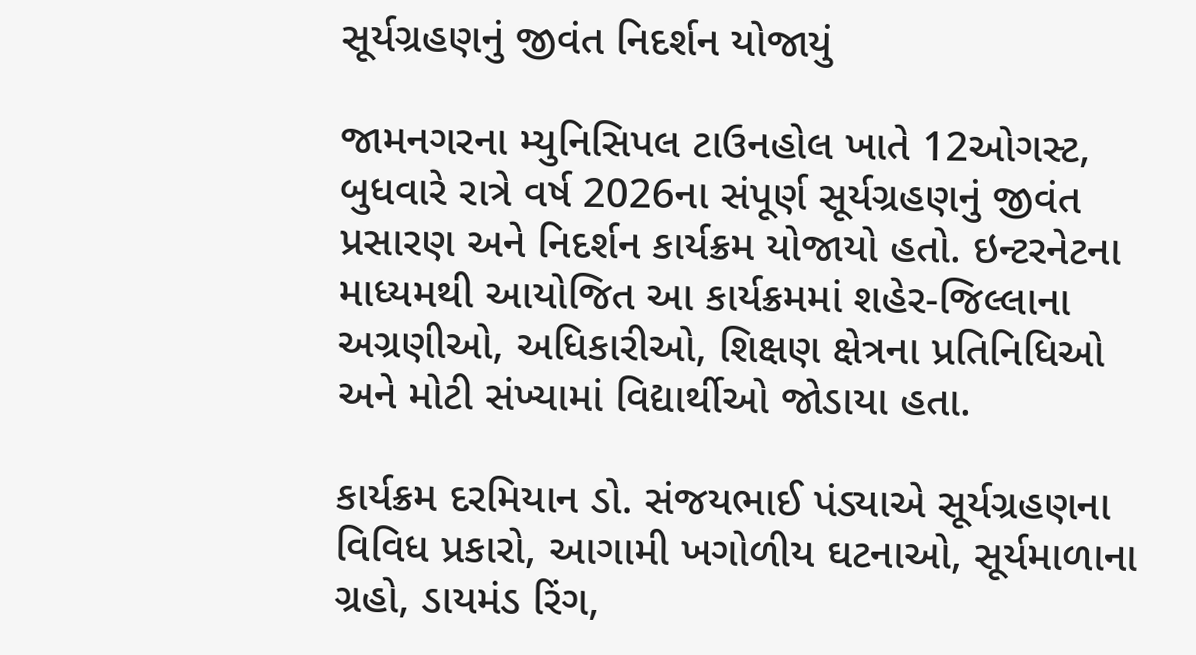સૂર્યગ્રહણનું જીવંત નિદર્શન યોજાયું

જામનગરના મ્યુનિસિપલ ટાઉનહોલ ખાતે 12ઓગસ્ટ, બુધવારે રાત્રે વર્ષ 2026ના સંપૂર્ણ સૂર્યગ્રહણનું જીવંત પ્રસારણ અને નિદર્શન કાર્યક્રમ યોજાયો હતો. ઇન્ટરનેટના માધ્યમથી આયોજિત આ કાર્યક્રમમાં શહેર-જિલ્લાના અગ્રણીઓ, અધિકારીઓ, શિક્ષણ ક્ષેત્રના પ્રતિનિધિઓ અને મોટી સંખ્યામાં વિદ્યાર્થીઓ જોડાયા હતા.

કાર્યક્રમ દરમિયાન ડો. સંજયભાઈ પંડ્યાએ સૂર્યગ્રહણના વિવિધ પ્રકારો, આગામી ખગોળીય ઘટનાઓ, સૂર્યમાળાના ગ્રહો, ડાયમંડ રિંગ,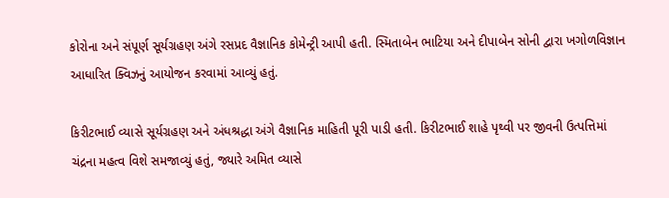કોરોના અને સંપૂર્ણ સૂર્યગ્રહણ અંગે રસપ્રદ વૈજ્ઞાનિક કોમેન્ટ્રી આપી હતી. સ્મિતાબેન ભાટિયા અને દીપાબેન સોની દ્વારા ખગોળવિજ્ઞાન આધારિત ક્વિઝનું આયોજન કરવામાં આવ્યું હતું.

કિરીટભાઈ વ્યાસે સૂર્યગ્રહણ અને અંધશ્રદ્ધા અંગે વૈજ્ઞાનિક માહિતી પૂરી પાડી હતી. કિરીટભાઈ શાહે પૃથ્વી પર જીવની ઉત્પત્તિમાં ચંદ્રના મહત્વ વિશે સમજાવ્યું હતું, જ્યારે અમિત વ્યાસે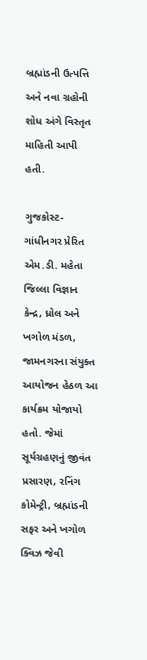બ્રહ્માંડની ઉત્પત્તિ અને નવા ગ્રહોની શોધ અંગે વિસ્તૃત માહિતી આપી હતી.

ગુજકોસ્ટ-ગાંધીનગર પ્રેરિત એમ.ડી. મહેતા જિલ્લા વિજ્ઞાન કેન્દ્ર, ધ્રોલ અને ખગોળ મંડળ, જામનગરના સંયુક્ત આયોજન હેઠળ આ કાર્યક્રમ યોજાયો હતો. જેમાં સૂર્યગ્રહણનું જીવંત પ્રસારણ, રનિંગ કોમેન્ટ્રી, બ્રહ્માંડની સફર અને ખગોળ ક્વિઝ જેવી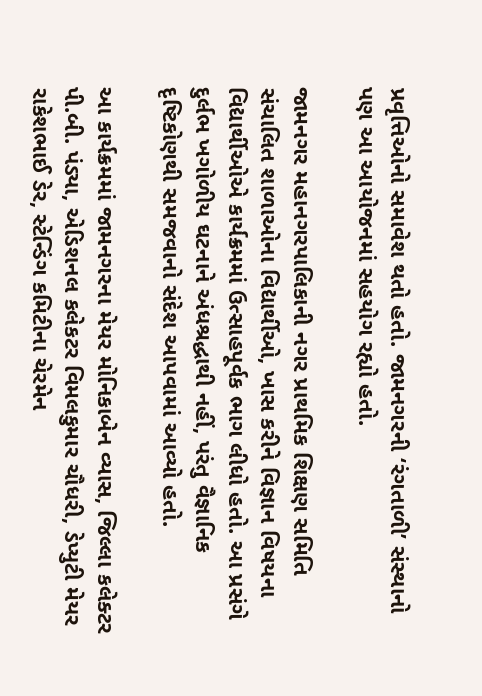પ્રવૃત્તિઓનો સમાવેશ થતો હતો. જામનગરની ‘રંગતાળી’ સંસ્થાનો પણ આ આયોજનમાં સહયોગ રહ્યો હતો.

જામનગર મહાનગરપાલિકાની નગર પ્રાથમિક શિક્ષણ સમિતિ સંચાલિત શાળાઓના વિદ્યાર્થીઓ, ખાસ કરીને વિજ્ઞાન વિષયના વિદ્યાર્થીઓએ કાર્યક્રમમાં ઉત્સાહપૂર્વક ભાગ લીધો હતો. આ પ્રસંગે દુર્લભ ખગોળીય ઘટનાને અંધશ્રદ્ધાથી નહીં, પરંતુ વૈજ્ઞાનિક દૃષ્ટિકોણથી સમજવાનો સંદેશ આપવામાં આવ્યો હતો.

આ કાર્યક્રમમાં જામનગરના મેયર મોનિકાબેન વ્યાસ, જિલ્લા કલેક્ટર પી.બી. પંડ્યા, એડિશનલ કલેકટર વિમલકુમાર ચૌધરી, ડેપ્યુટી મેયર રાકેશભાઈ ડેર, સ્ટેન્ડિંગ કમિટીના ચેરમેન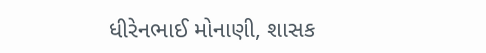ધીરેનભાઈ મોનાણી, શાસક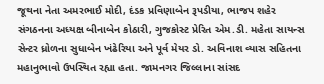જૂથના નેતા અમરભાઈ મોદી, દંડક પ્રવિણાબેન રૂપડીયા, ભાજપ શહેર સંગઠનના અધ્યક્ષ બીનાબેન કોઠારી, ગુજકોસ્ટ પ્રેરિત એમ.ડી. મહેતા સાયન્સ સેન્ટર ધ્રોળના સુધાબેન ખંઢેરિયા અને પૂર્વ મેયર ડો. અવિનાશ વ્યાસ સહિતના મહાનુભાવો ઉપસ્થિત રહ્યા હતા. જામનગર જિલ્લાના સાંસદ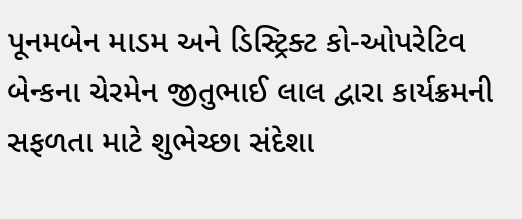પૂનમબેન માડમ અને ડિસ્ટ્રિક્ટ કો-ઓપરેટિવ બેન્કના ચેરમેન જીતુભાઈ લાલ દ્વારા કાર્યક્રમની સફળતા માટે શુભેચ્છા સંદેશા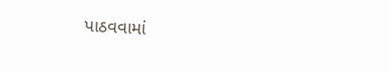પાઠવવામાં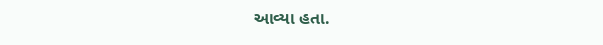આવ્યા હતા.